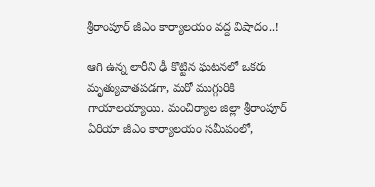శ్రీరాంపూర్ జీఎం కార్యాలయం వద్ద విషాదం..!

ఆగి ఉన్న లారీని ఢీ కొట్టిన ఘ‌ట‌న‌లో ఒక‌రు మృత్యువాత‌ప‌డ‌గా, మ‌రో ముగ్గురికి గాయాలయ్యాయి. మంచిర్యాల జిల్లా శ్రీరాంపూర్ ఏరియా జీఎం కార్యాలయం సమీపంలో,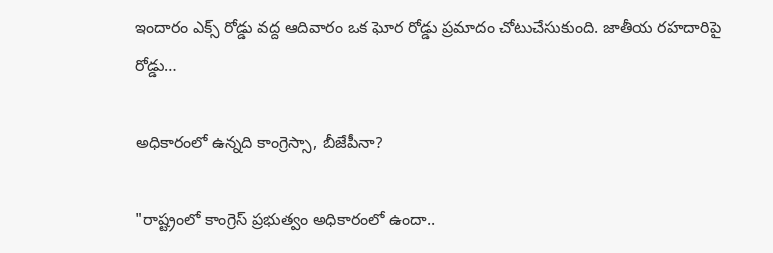ఇందారం ఎక్స్ రోడ్డు వద్ద ఆదివారం ఒక ఘోర రోడ్డు ప్రమాదం చోటుచేసుకుంది. జాతీయ రహదారిపై రోడ్డు…

అధికారంలో ఉన్నది కాంగ్రెస్సా, బీజేపీనా?

"రాష్ట్రంలో కాంగ్రెస్ ప్రభుత్వం అధికారంలో ఉందా..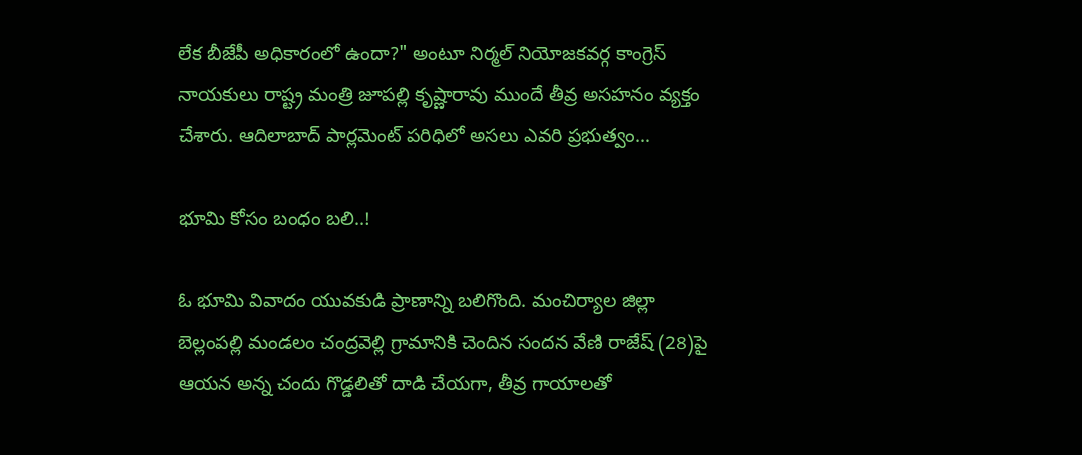లేక బీజేపీ అధికారంలో ఉందా?" అంటూ నిర్మల్ నియోజకవర్గ కాంగ్రెస్ నాయకులు రాష్ట్ర మంత్రి జూపల్లి కృష్ణారావు ముందే తీవ్ర అసహనం వ్యక్తం చేశారు. ఆదిలాబాద్ పార్లమెంట్ పరిధిలో అసలు ఎవరి ప్రభుత్వం…

భూమి కోసం బంధం బలి..!

ఓ భూమి వివాదం యువకుడి ప్రాణాన్ని బలిగొంది. మంచిర్యాల జిల్లా బెల్లంపల్లి మండలం చంద్రవెల్లి గ్రామానికి చెందిన సందన వేణి రాజేష్ (28)పై ఆయ‌న అన్న‌ చందు గొడ్డలితో దాడి చేయగా, తీవ్ర గాయాలతో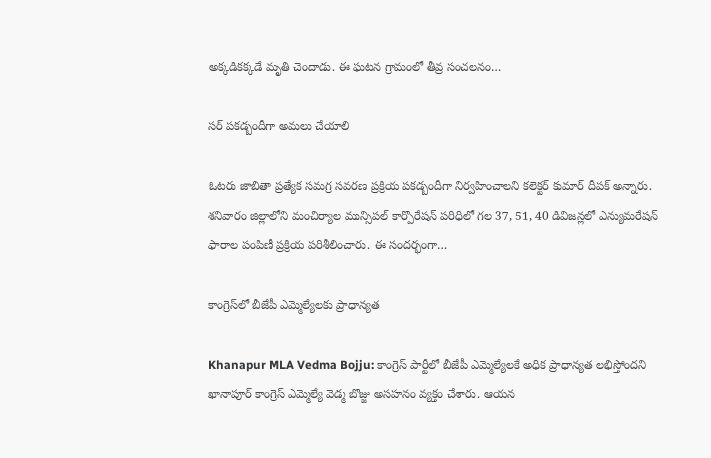అక్కడికక్కడే మృతి చెందాడు. ఈ ఘటన గ్రామంలో తీవ్ర సంచలనం…

సర్ పకడ్బందీగా అమలు చేయాలి

ఓటరు జాబితా ప్రత్యేక సమగ్ర సవరణ ప్రక్రియ పకడ్బందీగా నిర్వహించాలని కలెక్టర్ కుమార్ దీపక్ అన్నారు. శనివారం జిల్లాలోని మంచిర్యాల మున్సిపల్ కార్పొరేషన్ పరిధిలో గల 37, 51, 40 డివిజన్లలో ఎన్యుమరేషన్ ఫారాల పంపిణీ ప్రక్రియ పరిశీలించారు. ఈ సందర్భంగా…

కాంగ్రెస్‌లో బీజేపీ ఎమ్మెల్యేల‌కు ప్రాధాన్య‌త‌

Khanapur MLA Vedma Bojju: కాంగ్రెస్ పార్టీలో బీజేపీ ఎమ్మెల్యేల‌కే అధిక ప్రాధాన్య‌త ల‌భిస్తోంద‌ని ఖానాపూర్ కాంగ్రెస్ ఎమ్మెల్యే వెడ్మ బొజ్జు అస‌హ‌నం వ్య‌క్తం చేశారు. ఆయ‌న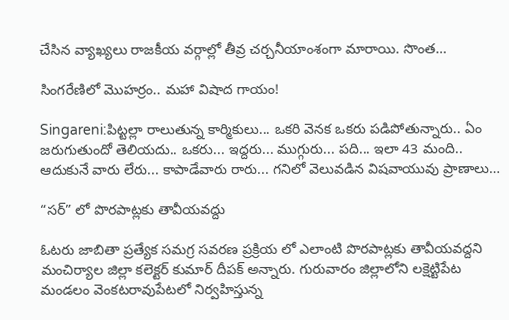చేసిన వ్యాఖ్యలు రాజకీయ వర్గాల్లో తీవ్ర చర్చనీయాంశంగా మారాయి. సొంత…

సింగరేణిలో మొహర్రం.. మహా విషాద గాయం!

Singareni:పిట్ట‌ల్లా రాలుతున్న కార్మికులు... ఒక‌రి వెన‌క ఒక‌రు ప‌డిపోతున్నారు.. ఏం జ‌రుగుతుందో తెలియ‌దు.. ఒక‌రు... ఇద్ద‌రు... ముగ్గురు... ప‌ది... ఇలా 43 మంది.. ఆదుకునే వారు లేరు... కాపాడేవారు రారు... గ‌నిలో వెలువ‌డిన విష‌వాయువు ప్రాణాలు…

“స‌ర్” లో పొర‌పాట్ల‌కు తావీయ‌వ‌ద్దు

ఓటరు జాబితా ప్రత్యేక సమగ్ర సవరణ ప్రక్రియ లో ఎలాంటి పొర‌పాట్లకు తావీయ‌వ‌ద్ద‌ని మంచిర్యాల జిల్లా కలెక్టర్ కుమార్ దీపక్ అన్నారు. గురువారం జిల్లాలోని లక్షెట్టిపేట మండ‌లం వెంకటరావుపేటలో నిర్వ‌హిస్తున్న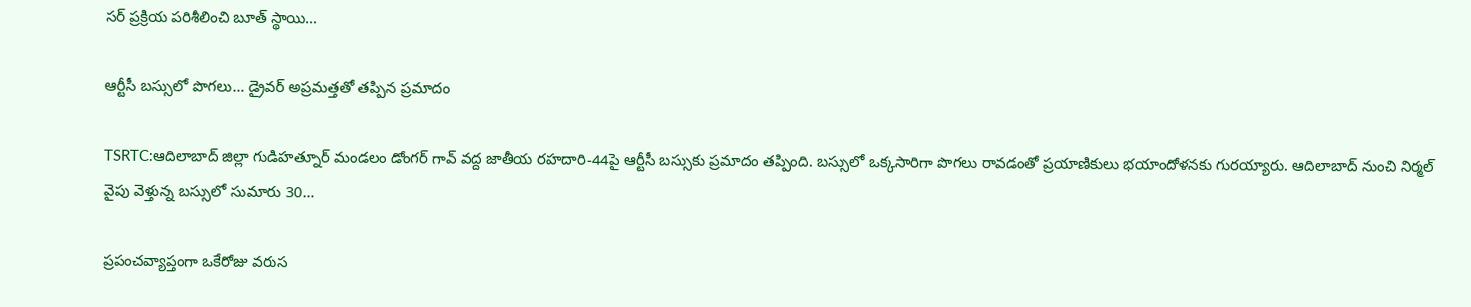స‌ర్ ప్ర‌క్రియ ప‌రిశీలించి బూత్ స్థాయి…

ఆర్టీసీ బ‌స్సులో పొగ‌లు… డ్రైవ‌ర్ అప్ర‌మ‌త్త‌తో త‌ప్పిన ప్ర‌మాదం

TSRTC:ఆదిలాబాద్ జిల్లా గుడిహత్నూర్ మండలం డోంగర్ గావ్ వద్ద జాతీయ రహదారి-44పై ఆర్టీసీ బస్సుకు ప్ర‌మాదం త‌ప్పింది. బ‌స్సులో ఒక్కసారిగా పొగలు రావడంతో ప్రయాణికులు భయాందోళనకు గురయ్యారు. ఆదిలాబాద్ నుంచి నిర్మల్ వైపు వెళ్తున్న బస్సులో సుమారు 30…

ప్రపంచవ్యాప్తంగా ఒకేరోజు వరుస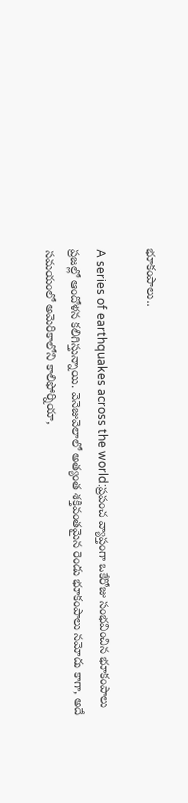భూకంపాలు..

A series of earthquakes across the world:ప్రపంచ వ్యాప్తంగా ఒకేరోజు సంభవించిన భూకంపాలు ప్రజల్లో ఆందోళన కలిగిస్తున్నాయి. వెనెజువెలాలో అత్యంత శక్తివంతమైన రెండు భూకంపాలు నమోదు కాగా, అదే సమయంలో అమెరికాలోని కాలిఫోర్నియా,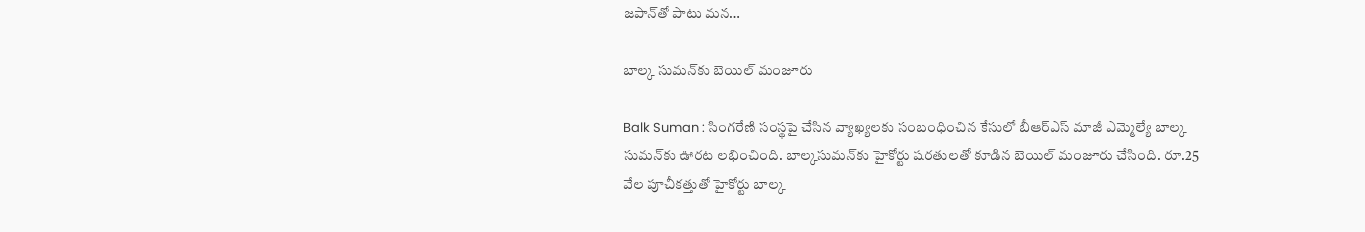జపాన్‌తో పాటు మ‌న…

బాల్క సుమన్‌కు బెయిల్ మంజూరు

Balk Suman : సింగరేణి సంస్థపై చేసిన వ్యాఖ్యలకు సంబంధించిన కేసులో బీఆర్ఎస్ మాజీ ఎమ్మెల్యే బాల్క సుమన్‌కు ఊరట లభించింది. బాల్కసుమన్‌కు హైకోర్టు షరతులతో కూడిన బెయిల్ మంజూరు చేసింది. రూ.25 వేల పూచీకత్తుతో హైకోర్టు బాల్క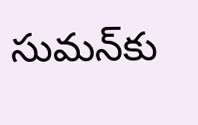సుమన్‌కు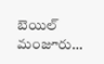బెయిల్ మంజూరు…